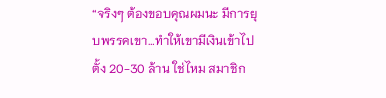“จริงๆ ต้องขอบคุณผมนะ มีการยุบพรรคเขา…ทำให้เขามีเงินเข้าไปตั้ง 20-30 ล้าน ใช่ไหม สมาชิก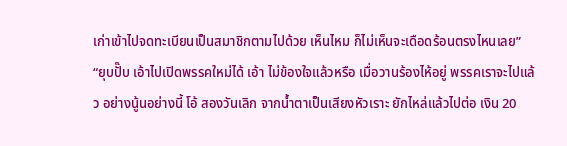เก่าเข้าไปจดทะเบียนเป็นสมาชิกตามไปด้วย เห็นไหม ก็ไม่เห็นจะเดือดร้อนตรงไหนเลย”
“ยุบปั๊บ เอ้าไปเปิดพรรคใหม่ได้ เอ้า ไม่ข้องใจแล้วหรือ เมื่อวานร้องไห้อยู่ พรรคเราจะไปแล้ว อย่างนู้นอย่างนี้ โอ้ สองวันเลิก จากน้ำตาเป็นเสียงหัวเราะ ยักไหล่แล้วไปต่อ เงิน 20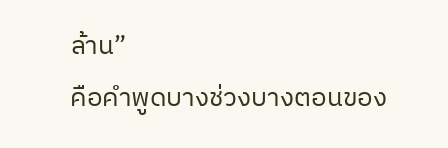ล้าน”
คือคำพูดบางช่วงบางตอนของ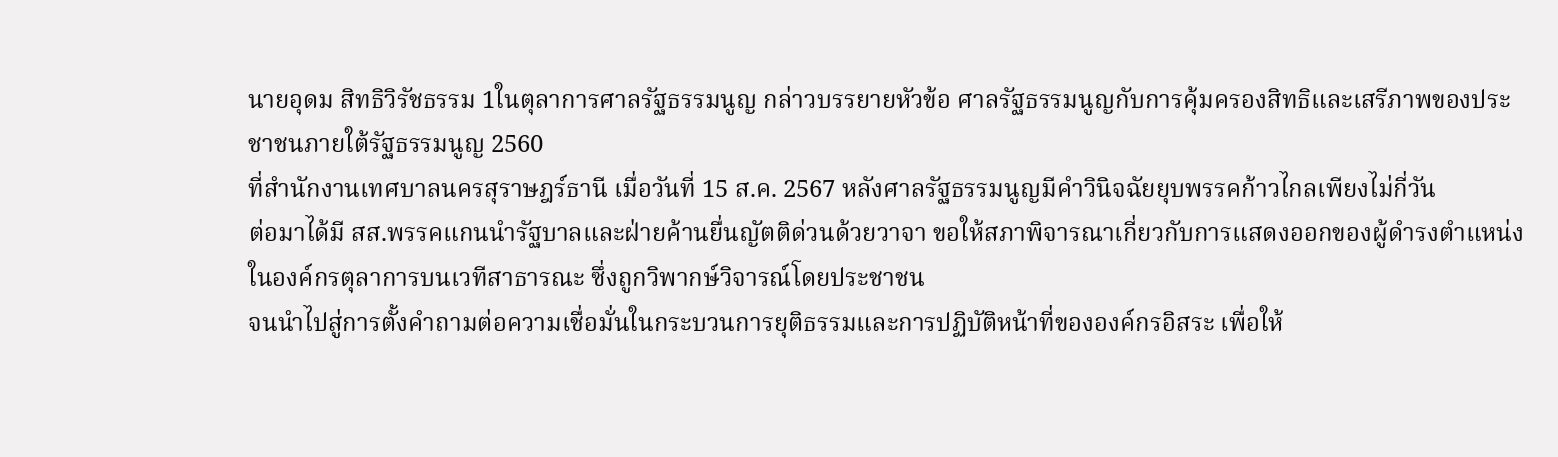นายอุดม สิทธิวิรัชธรรม 1ในตุลาการศาลรัฐธรรมนูญ กล่าวบรรยายหัวข้อ ศาลรัฐธรรมนูญกับการคุ้มครองสิทธิและเสรีภาพของประชาชนภายใต้รัฐธรรมนูญ 2560
ที่สำนักงานเทศบาลนครสุราษฎร์ธานี เมื่อวันที่ 15 ส.ค. 2567 หลังศาลรัฐธรรมนูญมีคำวินิจฉัยยุบพรรคก้าวไกลเพียงไม่กี่วัน
ต่อมาได้มี สส.พรรคแกนนำรัฐบาลและฝ่ายค้านยื่นญัตติด่วนด้วยวาจา ขอให้สภาพิจารณาเกี่ยวกับการแสดงออกของผู้ดำรงตำแหน่งในองค์กรตุลาการบนเวทีสาธารณะ ซึ่งถูกวิพากษ์วิจารณ์โดยประชาชน
จนนำไปสู่การตั้งคำถามต่อความเชื่อมั่นในกระบวนการยุติธรรมและการปฏิบัติหน้าที่ขององค์กรอิสระ เพื่อให้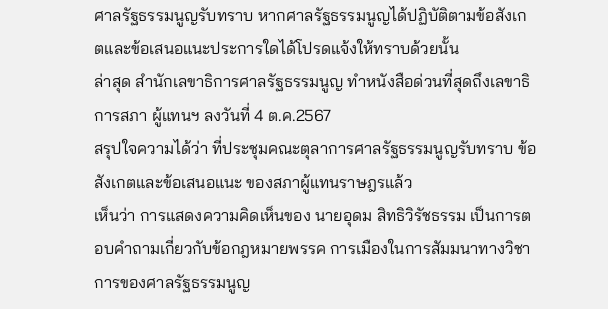ศาลรัฐธรรมนูญรับทราบ หากศาลรัฐธรรมนูญได้ปฏิบัติตามข้อสังเกตและข้อเสนอแนะประการใดได้โปรดแจ้งให้ทราบด้วยนั้น
ล่าสุด สำนักเลขาธิการศาลรัฐธรรมนูญ ทำหนังสือด่วนที่สุดถึงเลขาธิการสภา ผู้แทนฯ ลงวันที่ 4 ต.ค.2567
สรุปใจความได้ว่า ที่ประชุมคณะตุลาการศาลรัฐธรรมนูญรับทราบ ข้อสังเกตและข้อเสนอแนะ ของสภาผู้แทนราษฎรแล้ว
เห็นว่า การแสดงความคิดเห็นของ นายอุดม สิทธิวิรัชธรรม เป็นการตอบคำถามเกี่ยวกับข้อกฎหมายพรรค การเมืองในการสัมมนาทางวิชาการของศาลรัฐธรรมนูญ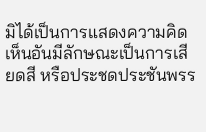มิได้เป็นการแสดงความคิดเห็นอันมีลักษณะเป็นการเสียดสี หรือประชดประชันพรร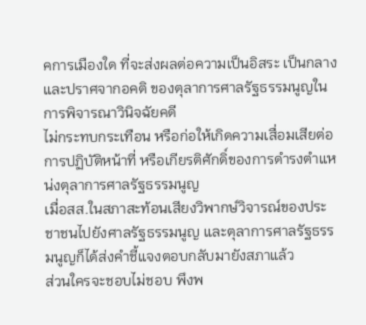คการเมืองใด ที่จะส่งผลต่อความเป็นอิสระ เป็นกลาง และปราศจากอคติ ของตุลาการศาลรัฐธรรมนูญในการพิจารณาวินิจฉัยคดี
ไม่กระทบกระเทือน หรือก่อให้เกิดความเสื่อมเสียต่อการปฏิบัติหน้าที่ หรือเกียรติศักดิ์ของการดำรงตำแหน่งตุลาการศาลรัฐธรรมนูญ
เมื่อสส.ในสภาสะท้อนเสียงวิพากษ์วิจารณ์ของประชาชนไปยังศาลรัฐธรรมนูญ และตุลาการศาลรัฐธรรมนูญก็ได้ส่งคำชี้แจงตอบกลับมายังสภาแล้ว
ส่วนใครจะชอบไม่ชอบ พึงพ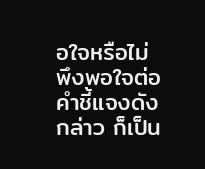อใจหรือไม่พึงพอใจต่อคำชี้แจงดังกล่าว ก็เป็น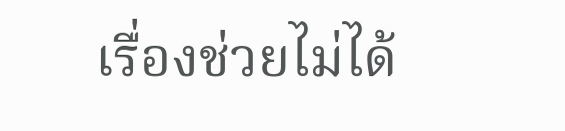เรื่องช่วยไม่ได้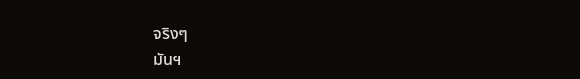จริงๆ
มันฯ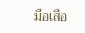มือเสือ